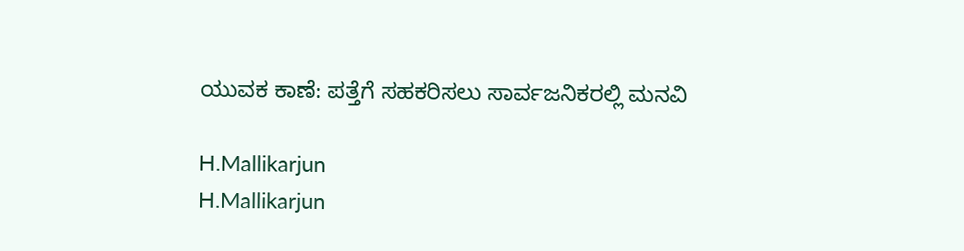ಯುವಕ ಕಾಣೆ: ಪತ್ತೆಗೆ ಸಹಕರಿಸಲು ಸಾರ್ವಜನಿಕರಲ್ಲಿ ಮನವಿ

H.Mallikarjun
H.Mallikarjun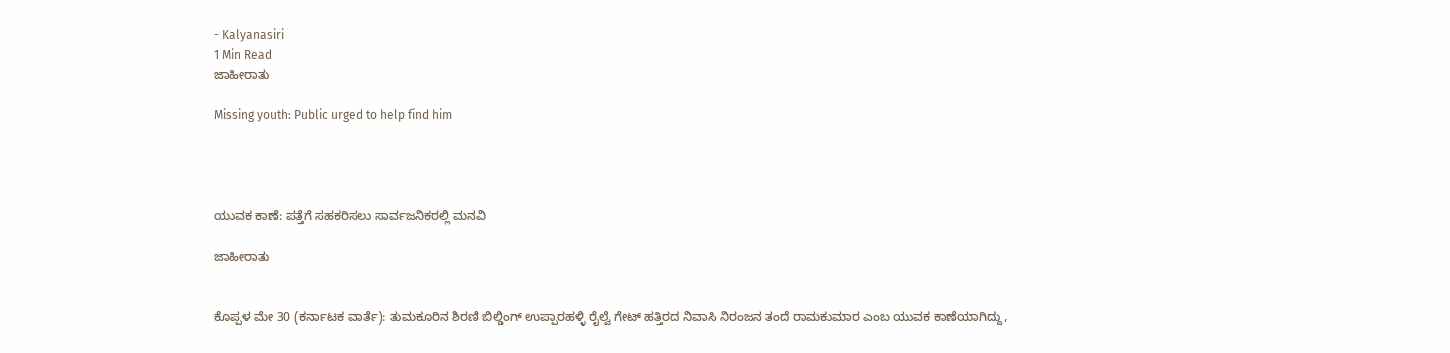- Kalyanasiri
1 Min Read
ಜಾಹೀರಾತು

Missing youth: Public urged to help find him




ಯುವಕ ಕಾಣೆ: ಪತ್ತೆಗೆ ಸಹಕರಿಸಲು ಸಾರ್ವಜನಿಕರಲ್ಲಿ ಮನವಿ

ಜಾಹೀರಾತು


ಕೊಪ್ಪಳ ಮೇ 30 (ಕರ್ನಾಟಕ ವಾರ್ತೆ): ತುಮಕೂರಿನ ಶಿರಣಿ ಬಿಲ್ಡಿಂಗ್ ಉಪ್ಪಾರಹಳ್ಳಿ ರೈಲ್ವೆ ಗೇಟ್ ಹತ್ತಿರದ ನಿವಾಸಿ ನಿರಂಜನ ತಂದೆ ರಾಮಕುಮಾರ ಎಂಬ ಯುವಕ ಕಾಣೆಯಾಗಿದ್ದು,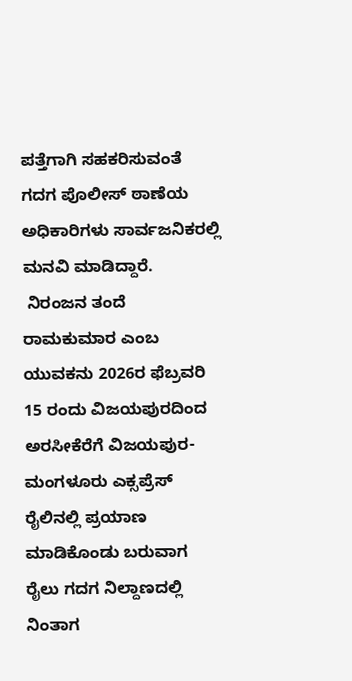ಪತ್ತೆಗಾಗಿ ಸಹಕರಿಸುವಂತೆ ಗದಗ ಪೊಲೀಸ್ ಠಾಣೆಯ ಅಧಿಕಾರಿಗಳು ಸಾರ್ವಜನಿಕರಲ್ಲಿ ಮನವಿ ಮಾಡಿದ್ದಾರೆ.
 ನಿರಂಜನ ತಂದೆ ರಾಮಕುಮಾರ ಎಂಬ ಯುವಕನು 2026ರ ಫೆಬ್ರವರಿ 15 ರಂದು ವಿಜಯಪುರದಿಂದ ಅರಸೀಕೆರೆಗೆ ವಿಜಯಪುರ-ಮಂಗಳೂರು ಎಕ್ಸಪ್ರೆಸ್ ರೈಲಿನಲ್ಲಿ ಪ್ರಯಾಣ ಮಾಡಿಕೊಂಡು ಬರುವಾಗ ರೈಲು ಗದಗ ನಿಲ್ದಾಣದಲ್ಲಿ ನಿಂತಾಗ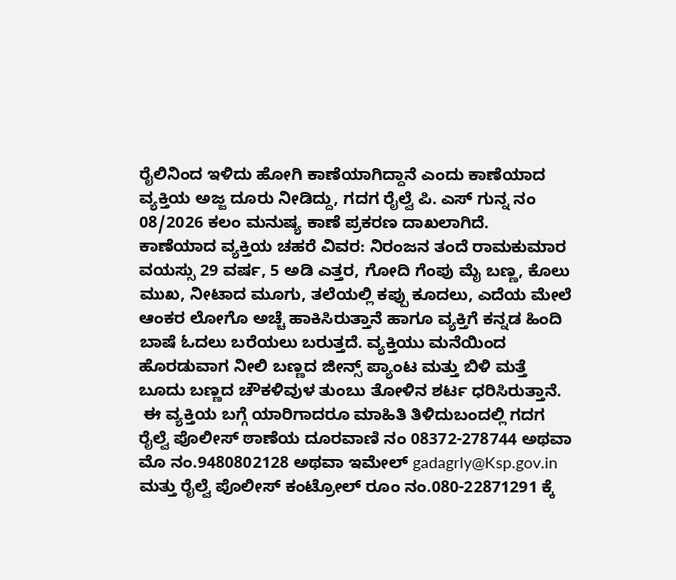ರೈಲಿನಿಂದ ಇಳಿದು ಹೋಗಿ ಕಾಣೆಯಾಗಿದ್ದಾನೆ ಎಂದು ಕಾಣೆಯಾದ ವ್ಯಕ್ತಿಯ ಅಜ್ಜ ದೂರು ನೀಡಿದ್ದು, ಗದಗ ರೈಲ್ವೆ ಪಿ. ಎಸ್ ಗುನ್ನ ನಂ 08/2026 ಕಲಂ ಮನುಷ್ಯ ಕಾಣೆ ಪ್ರಕರಣ ದಾಖಲಾಗಿದೆ.
ಕಾಣೆಯಾದ ವ್ಯಕ್ತಿಯ ಚಹರೆ ವಿವರ: ನಿರಂಜನ ತಂದೆ ರಾಮಕುಮಾರ ವಯಸ್ಸು 29 ವರ್ಷ, 5 ಅಡಿ ಎತ್ತರ, ಗೋದಿ ಗೆಂಪು ಮೈ ಬಣ್ಣ, ಕೊಲು ಮುಖ, ನೀಟಾದ ಮೂಗು, ತಲೆಯಲ್ಲಿ ಕಪ್ಪು ಕೂದಲು, ಎದೆಯ ಮೇಲೆ ಆಂಕರ ಲೋಗೊ ಅಚ್ಚೆ ಹಾಕಿಸಿರುತ್ತಾನೆ ಹಾಗೂ ವ್ಯಕ್ತಿಗೆ ಕನ್ನಡ ಹಿಂದಿ ಬಾಷೆ ಓದಲು ಬರೆಯಲು ಬರುತ್ತದೆ. ವ್ಯಕ್ತಿಯು ಮನೆಯಿಂದ ಹೊರಡುವಾಗ ನೀಲಿ ಬಣ್ಣದ ಜೀನ್ಸ್ ಪ್ಯಾಂಟ ಮತ್ತು ಬಿಳಿ ಮತ್ತೆ ಬೂದು ಬಣ್ಣದ ಚೌಕಳಿವುಳ ತುಂಬು ತೋಳಿನ ಶರ್ಟ ಧರಿಸಿರುತ್ತಾನೆ.
 ಈ ವ್ಯಕ್ತಿಯ ಬಗ್ಗೆ ಯಾರಿಗಾದರೂ ಮಾಹಿತಿ ತಿಳಿದುಬಂದಲ್ಲಿ ಗದಗ ರೈಲ್ವೆ ಪೊಲೀಸ್ ಠಾಣೆಯ ದೂರವಾಣಿ ನಂ 08372-278744 ಅಥವಾ ಮೊ ನಂ.9480802128 ಅಥವಾ ಇಮೇಲ್ gadagrly@Ksp.gov.in ಮತ್ತು ರೈಲ್ವೆ ಪೊಲೀಸ್ ಕಂಟ್ರೋಲ್ ರೂಂ ನಂ.080-22871291 ಕ್ಕೆ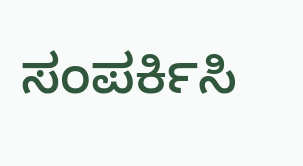ಸಂಪರ್ಕಿಸಿ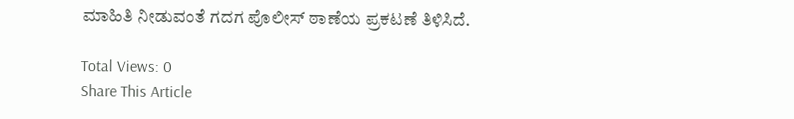ಮಾಹಿತಿ ನೀಡುವಂತೆ ಗದಗ ಪೊಲೀಸ್ ಠಾಣೆಯ ಪ್ರಕಟಣೆ ತಿಳಿಸಿದೆ.

Total Views: 0
Share This Article